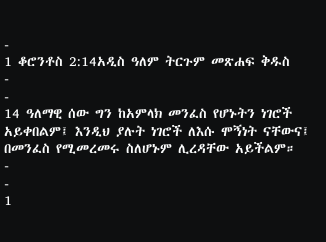-
1 ቆሮንቶስ 2:14አዲስ ዓለም ትርጉም መጽሐፍ ቅዱስ
-
-
14 ዓለማዊ ሰው ግን ከአምላክ መንፈስ የሆኑትን ነገሮች አይቀበልም፤ እንዲህ ያሉት ነገሮች ለእሱ ሞኝነት ናቸውና፤ በመንፈስ የሚመረመሩ ስለሆኑም ሊረዳቸው አይችልም።
-
-
1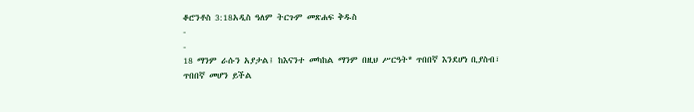ቆሮንቶስ 3:18አዲስ ዓለም ትርጉም መጽሐፍ ቅዱስ
-
-
18 ማንም ራሱን አያታል፤ ከእናንተ መካከል ማንም በዚህ ሥርዓት* ጥበበኛ እንደሆነ ቢያስብ፣ ጥበበኛ መሆን ይችል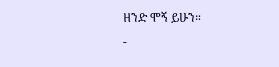ዘንድ ሞኝ ይሁን።
-